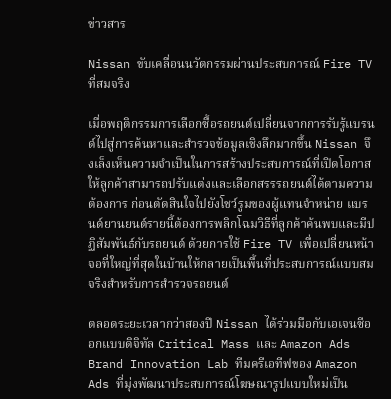ข่าวสาร

Nissan ขับเคลื่อนนวัตกรรมผ่านประสบการณ์ Fire TV ที่สมจริง

เมื่อพฤติกรรมการเลือกซื้อรถยนต์เปลี่ยนจากการรับรู้แบรนด์ไปสู่การค้นหาและสำรวจข้อมูลเชิงลึกมากขึ้น Nissan จึงเล็งเห็นความจำเป็นในการสร้างประสบการณ์ที่เปิดโอกาสให้ลูกค้าสามารถปรับแต่งและเลือกสรรรถยนต์ได้ตามความต้องการ ก่อนตัดสินใจไปยังโชว์รูมของผู้แทนจำหน่าย แบรนด์ยานยนต์รายนี้ต้องการพลิกโฉมวิธีที่ลูกค้าค้นพบและมีปฏิสัมพันธ์กับรถยนต์ ด้วยการใช้ Fire TV เพื่อเปลี่ยนหน้าจอที่ใหญ่ที่สุดในบ้านให้กลายเป็นพื้นที่ประสบการณ์แบบสมจริงสำหรับการสำรวจรถยนต์

ตลอดระยะเวลากว่าสองปี Nissan ได้ร่วมมือกับเอเจนซีออกแบบดิจิทัล Critical Mass และ Amazon Ads Brand Innovation Lab ทีมครีเอทีฟของ Amazon Ads ที่มุ่งพัฒนาประสบการณ์โฆษณารูปแบบใหม่เป็น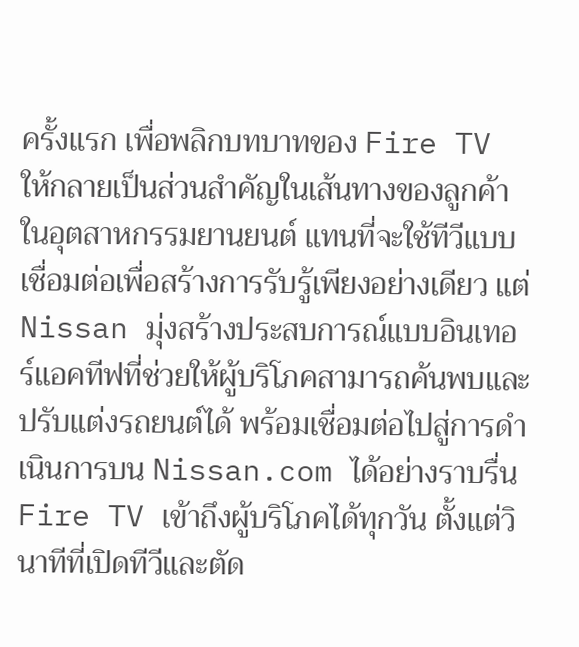ครั้งแรก เพื่อพลิกบทบาทของ Fire TV ให้กลายเป็นส่วนสำคัญในเส้นทางของลูกค้าในอุตสาหกรรมยานยนต์ แทนที่จะใช้ทีวีแบบเชื่อมต่อเพื่อสร้างการรับรู้เพียงอย่างเดียว แต่ Nissan มุ่งสร้างประสบการณ์แบบอินเทอร์แอคทีฟที่ช่วยให้ผู้บริโภคสามารถค้นพบและปรับแต่งรถยนต์ได้ พร้อมเชื่อมต่อไปสู่การดำเนินการบน Nissan.com ได้อย่างราบรื่น Fire TV เข้าถึงผู้บริโภคได้ทุกวัน ตั้งแต่วินาทีที่เปิดทีวีและตัด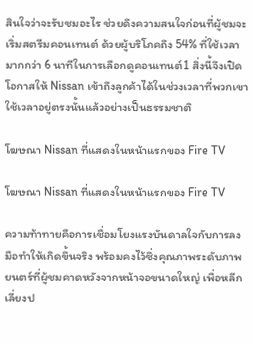สินใจว่าจะรับชมอะไร ช่วยดึงความสนใจก่อนที่ผู้ชมจะเริ่มสตรีมคอนเทนต์ ด้วยผู้บริโภคถึง 54% ที่ใช้เวลามากกว่า 6 นาทีในการเลือกดูคอนเทนต์1 สิ่งนี้จึงเปิดโอกาสให้ Nissan เข้าถึงลูกค้าได้ในช่วงเวลาที่พวกเขาใช้เวลาอยู่ตรงนั้นแล้วอย่างเป็นธรรมชาติ

โฆษณา Nissan ที่แสดงในหน้าแรกของ Fire TV

โฆษณา Nissan ที่แสดงในหน้าแรกของ Fire TV

ความท้าทายคือการเชื่อมโยงแรงบันดาลใจกับการลงมือทำให้เกิดขึ้นจริง พร้อมคงไว้ซึ่งคุณภาพระดับภาพยนตร์ที่ผู้ชมคาดหวังจากหน้าจอขนาดใหญ่ เพื่อหลีกเลี่ยงป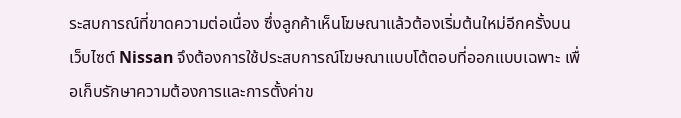ระสบการณ์ที่ขาดความต่อเนื่อง ซึ่งลูกค้าเห็นโฆษณาแล้วต้องเริ่มต้นใหม่อีกครั้งบนเว็บไซต์ Nissan จึงต้องการใช้ประสบการณ์โฆษณาแบบโต้ตอบที่ออกแบบเฉพาะ เพื่อเก็บรักษาความต้องการและการตั้งค่าข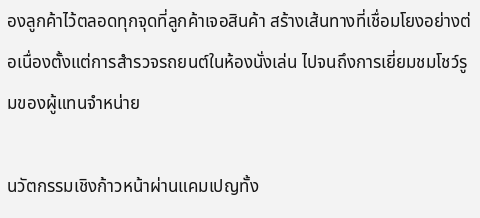องลูกค้าไว้ตลอดทุกจุดที่ลูกค้าเจอสินค้า สร้างเส้นทางที่เชื่อมโยงอย่างต่อเนื่องตั้งแต่การสำรวจรถยนต์ในห้องนั่งเล่น ไปจนถึงการเยี่ยมชมโชว์รูมของผู้แทนจำหน่าย

นวัตกรรมเชิงก้าวหน้าผ่านแคมเปญทั้ง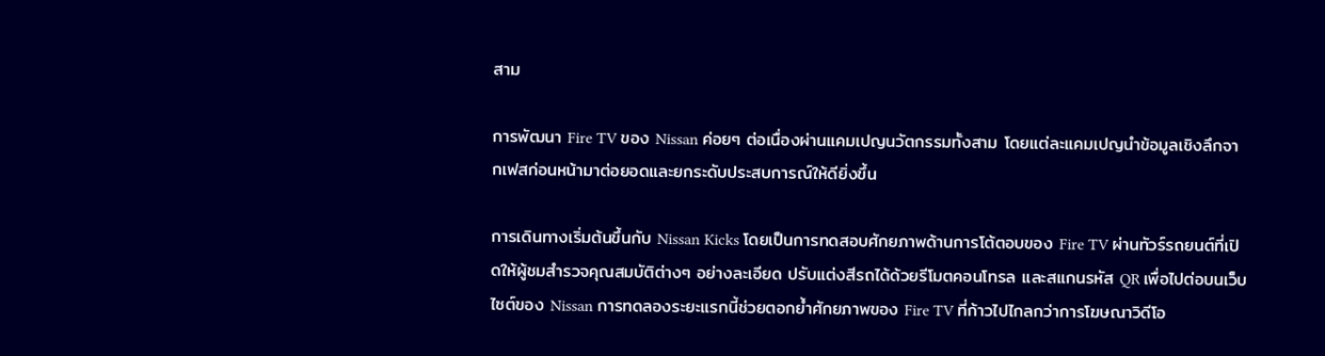สาม

การพัฒนา Fire TV ของ Nissan ค่อยๆ ต่อเนื่องผ่านแคมเปญนวัตกรรมทั้งสาม โดยแต่ละแคมเปญนำข้อมูลเชิงลึกจากเฟสก่อนหน้ามาต่อยอดและยกระดับประสบการณ์ให้ดียิ่งขึ้น

การเดินทางเริ่มต้นขึ้นกับ Nissan Kicks โดยเป็นการทดสอบศักยภาพด้านการโต้ตอบของ Fire TV ผ่านทัวร์รถยนต์ที่เปิดให้ผู้ชมสำรวจคุณสมบัติต่างๆ อย่างละเอียด ปรับแต่งสีรถได้ด้วยรีโมตคอนโทรล และสแกนรหัส QR เพื่อไปต่อบนเว็บไซต์ของ Nissan การทดลองระยะแรกนี้ช่วยตอกย้ำศักยภาพของ Fire TV ที่ก้าวไปไกลกว่าการโฆษณาวิดีโอ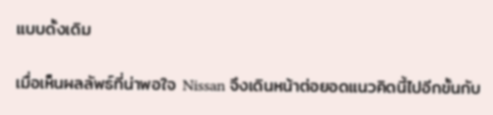แบบดั้งเดิม

เมื่อเห็นผลลัพธ์ที่น่าพอใจ Nissan จึงเดินหน้าต่อยอดแนวคิดนี้ไปอีกขั้นกับ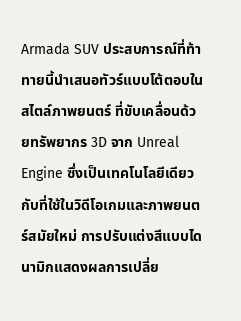Armada SUV ประสบการณ์ที่ท้าทายนี้นำเสนอทัวร์แบบโต้ตอบในสไตล์ภาพยนตร์ ที่ขับเคลื่อนด้วยทรัพยากร 3D จาก Unreal Engine ซึ่งเป็นเทคโนโลยีเดียวกับที่ใช้ในวิดีโอเกมและภาพยนตร์สมัยใหม่ การปรับแต่งสีแบบไดนามิกแสดงผลการเปลี่ย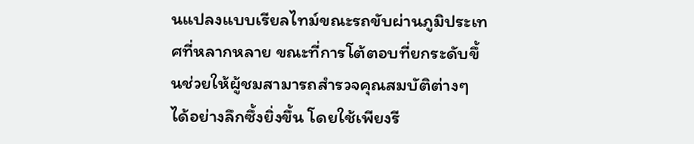นแปลงแบบเรียลไทม์ขณะรถขับผ่านภูมิประเทศที่หลากหลาย ขณะที่การโต้ตอบที่ยกระดับขึ้นช่วยให้ผู้ชมสามารถสำรวจคุณสมบัติต่างๆ ได้อย่างลึกซึ้งยิ่งขึ้น โดยใช้เพียงรี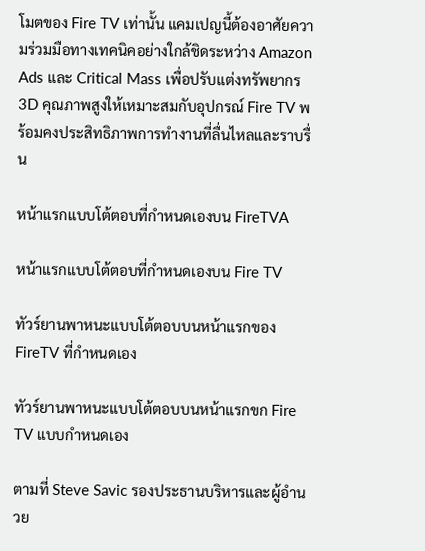โมตของ Fire TV เท่านั้น แคมเปญนี้ต้องอาศัยความร่วมมือทางเทคนิคอย่างใกล้ชิดระหว่าง Amazon Ads และ Critical Mass เพื่อปรับแต่งทรัพยากร 3D คุณภาพสูงให้เหมาะสมกับอุปกรณ์ Fire TV พร้อมคงประสิทธิภาพการทำงานที่ลื่นไหลและราบรื่น

หน้าแรกแบบโต้ตอบที่กำหนดเองบน FireTVA

หน้าแรกแบบโต้ตอบที่กำหนดเองบน Fire TV

ทัวร์ยานพาหนะแบบโต้ตอบบนหน้าแรกของ FireTV ที่กำหนดเอง

ทัวร์ยานพาหนะแบบโต้ตอบบนหน้าแรกขก Fire TV แบบกำหนดเอง

ตามที่ Steve Savic รองประธานบริหารและผู้อำนวย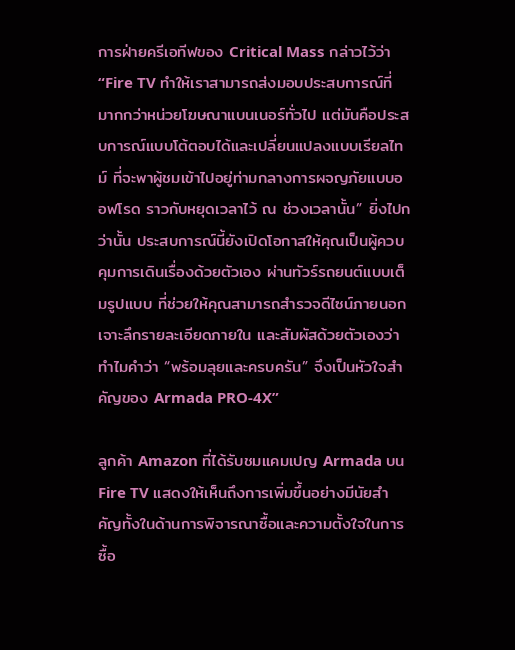การฝ่ายครีเอทีฟของ Critical Mass กล่าวไว้ว่า “Fire TV ทำให้เราสามารถส่งมอบประสบการณ์ที่มากกว่าหน่วยโฆษณาแบนเนอร์ทั่วไป แต่มันคือประสบการณ์แบบโต้ตอบได้และเปลี่ยนแปลงแบบเรียลไทม์ ที่จะพาผู้ชมเข้าไปอยู่ท่ามกลางการผจญภัยแบบออฟโรด ราวกับหยุดเวลาไว้ ณ ช่วงเวลานั้น” ยิ่งไปกว่านั้น ประสบการณ์นี้ยังเปิดโอกาสให้คุณเป็นผู้ควบคุมการเดินเรื่องด้วยตัวเอง ผ่านทัวร์รถยนต์แบบเต็มรูปแบบ ที่ช่วยให้คุณสามารถสำรวจดีไซน์ภายนอก เจาะลึกรายละเอียดภายใน และสัมผัสด้วยตัวเองว่าทำไมคำว่า “พร้อมลุยและครบครัน” จึงเป็นหัวใจสำคัญของ Armada PRO-4X”

ลูกค้า Amazon ที่ได้รับชมแคมเปญ Armada บน Fire TV แสดงให้เห็นถึงการเพิ่มขึ้นอย่างมีนัยสำคัญทั้งในด้านการพิจารณาซื้อและความตั้งใจในการซื้อ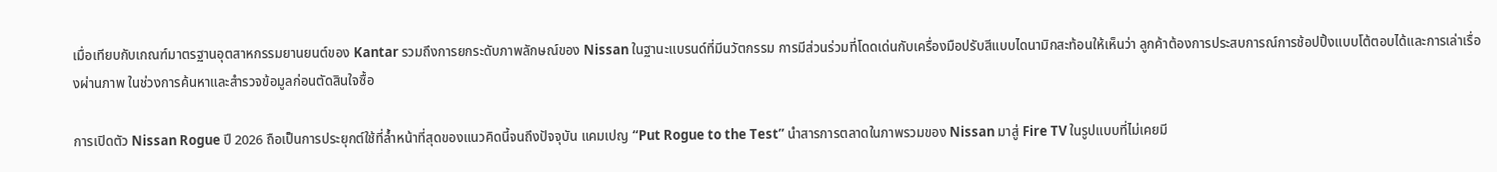เมื่อเทียบกับเกณฑ์มาตรฐานอุตสาหกรรมยานยนต์ของ Kantar รวมถึงการยกระดับภาพลักษณ์ของ Nissan ในฐานะแบรนด์ที่มีนวัตกรรม การมีส่วนร่วมที่โดดเด่นกับเครื่องมือปรับสีแบบไดนามิกสะท้อนให้เห็นว่า ลูกค้าต้องการประสบการณ์การช้อปปิ้งแบบโต้ตอบได้และการเล่าเรื่องผ่านภาพ ในช่วงการค้นหาและสำรวจข้อมูลก่อนตัดสินใจซื้อ

การเปิดตัว Nissan Rogue ปี 2026 ถือเป็นการประยุกต์ใช้ที่ล้ำหน้าที่สุดของแนวคิดนี้จนถึงปัจจุบัน แคมเปญ “Put Rogue to the Test” นำสารการตลาดในภาพรวมของ Nissan มาสู่ Fire TV ในรูปแบบที่ไม่เคยมี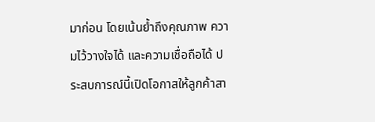มาก่อน โดยเน้นย้ำถึงคุณภาพ ความไว้วางใจได้ และความเชื่อถือได้ ประสบการณ์นี้เปิดโอกาสให้ลูกค้าสา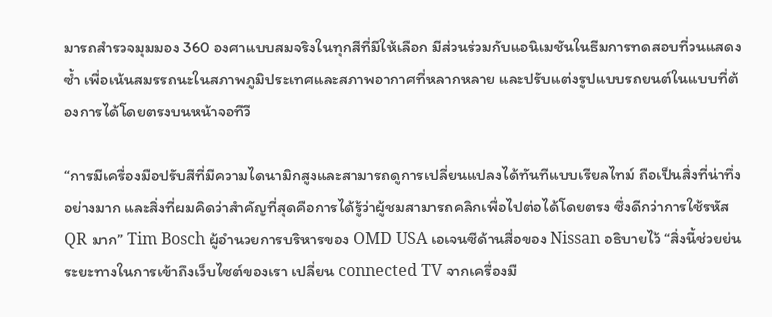มารถสำรวจมุมมอง 360 องศาแบบสมจริงในทุกสีที่มีให้เลือก มีส่วนร่วมกับแอนิเมชันในธีมการทดสอบที่วนแสดงซ้ำ เพื่อเน้นสมรรถนะในสภาพภูมิประเทศและสภาพอากาศที่หลากหลาย และปรับแต่งรูปแบบรถยนต์ในแบบที่ต้องการได้โดยตรงบนหน้าจอทีวี

“การมีเครื่องมือปรับสีที่มีความไดนามิกสูงและสามารถดูการเปลี่ยนแปลงได้ทันทีแบบเรียลไทม์ ถือเป็นสิ่งที่น่าทึ่งอย่างมาก และสิ่งที่ผมคิดว่าสำคัญที่สุดคือการได้รู้ว่าผู้ชมสามารถคลิกเพื่อไปต่อได้โดยตรง ซึ่งดีกว่าการใช้รหัส QR มาก” Tim Bosch ผู้อำนวยการบริหารของ OMD USA เอเจนซีด้านสื่อของ Nissan อธิบายไว้ “สิ่งนี้ช่วยย่นระยะทางในการเข้าถึงเว็บไซต์ของเรา เปลี่ยน connected TV จากเครื่องมื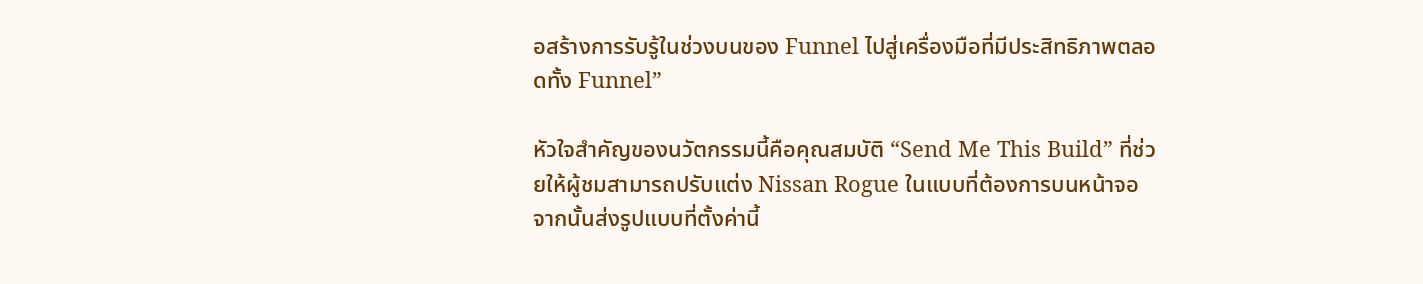อสร้างการรับรู้ในช่วงบนของ Funnel ไปสู่เครื่องมือที่มีประสิทธิภาพตลอดทั้ง Funnel”

หัวใจสำคัญของนวัตกรรมนี้คือคุณสมบัติ “Send Me This Build” ที่ช่วยให้ผู้ชมสามารถปรับแต่ง Nissan Rogue ในแบบที่ต้องการบนหน้าจอ จากนั้นส่งรูปแบบที่ตั้งค่านี้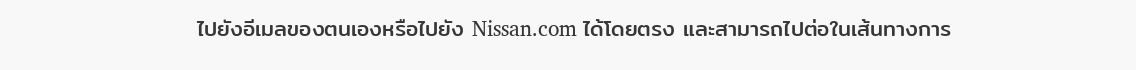ไปยังอีเมลของตนเองหรือไปยัง Nissan.com ได้โดยตรง และสามารถไปต่อในเส้นทางการ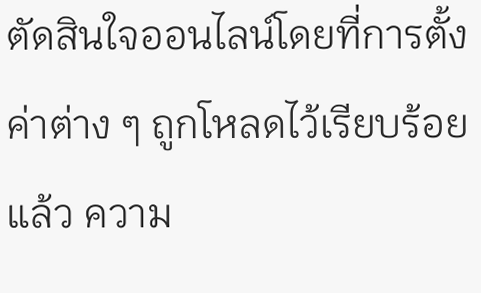ตัดสินใจออนไลน์โดยที่การตั้งค่าต่าง ๆ ถูกโหลดไว้เรียบร้อยแล้ว ความ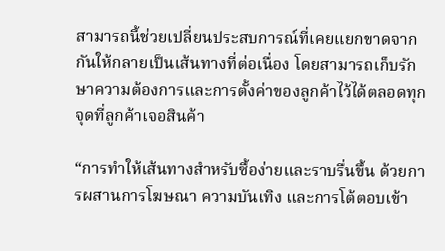สามารถนี้ช่วยเปลี่ยนประสบการณ์ที่เคยแยกขาดจากกันให้กลายเป็นเส้นทางที่ต่อเนื่อง โดยสามารถเก็บรักษาความต้องการและการตั้งค่าของลูกค้าไว้ได้ตลอดทุกจุดที่ลูกค้าเจอสินค้า

“การทำให้เส้นทางสำหรับซื้อง่ายและราบรื่นขึ้น ด้วยการผสานการโฆษณา ความบันเทิง และการโต้ตอบเข้า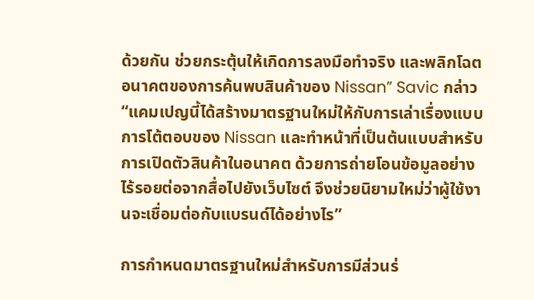ด้วยกัน ช่วยกระตุ้นให้เกิดการลงมือทำจริง และพลิกโฉตอนาคตของการค้นพบสินค้าของ Nissan” Savic กล่าว “แคมเปญนี้ได้สร้างมาตรฐานใหม่ให้กับการเล่าเรื่องแบบการโต้ตอบของ Nissan และทำหน้าที่เป็นต้นแบบสำหรับการเปิดตัวสินค้าในอนาคต ด้วยการถ่ายโอนข้อมูลอย่างไร้รอยต่อจากสื่อไปยังเว็บไซต์ จึงช่วยนิยามใหม่ว่าผู้ใช้งานจะเชื่อมต่อกับแบรนด์ได้อย่างไร”

การกำหนดมาตรฐานใหม่สำหรับการมีส่วนร่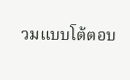วมแบบโต้ตอบ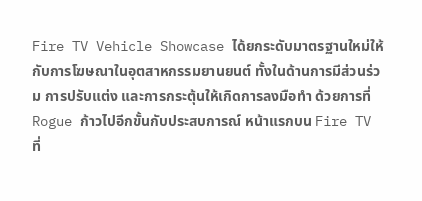Fire TV Vehicle Showcase ได้ยกระดับมาตรฐานใหม่ให้กับการโฆษณาในอุตสาหกรรมยานยนต์ ทั้งในด้านการมีส่วนร่วม การปรับแต่ง และการกระตุ้นให้เกิดการลงมือทำ ด้วยการที่ Rogue ก้าวไปอีกขั้นกับประสบการณ์ หน้าแรกบน Fire TV ที่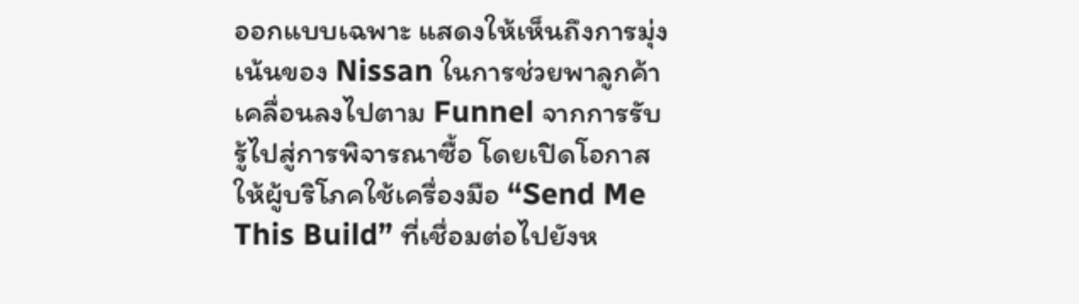ออกแบบเฉพาะ แสดงให้เห็นถึงการมุ่งเน้นของ Nissan ในการช่วยพาลูกค้าเคลื่อนลงไปตาม Funnel จากการรับรู้ไปสู่การพิจารณาซื้อ โดยเปิดโอกาสให้ผู้บริโภคใช้เครื่องมือ “Send Me This Build” ที่เชื่อมต่อไปยังห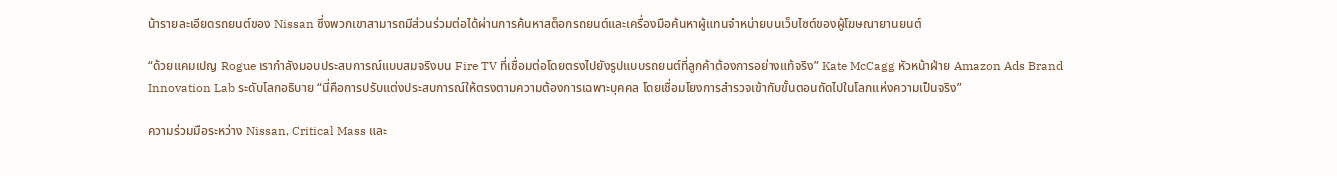น้ารายละเอียดรถยนต์ของ Nissan ซึ่งพวกเขาสามารถมีส่วนร่วมต่อได้ผ่านการค้นหาสต็อกรถยนต์และเครื่องมือค้นหาผู้แทนจำหน่ายบนเว็บไซต์ของผู้โฆษณายานยนต์

“ด้วยแคมเปญ Rogue เรากำลังมอบประสบการณ์แบบสมจริงบน Fire TV ที่เชื่อมต่อโดยตรงไปยังรูปแบบรถยนต์ที่ลูกค้าต้องการอย่างแท้จริง” Kate McCagg หัวหน้าฝ่าย Amazon Ads Brand Innovation Lab ระดับโลกอธิบาย “นี่คือการปรับแต่งประสบการณ์ให้ตรงตามความต้องการเฉพาะบุคคล โดยเชื่อมโยงการสำรวจเข้ากับขั้นตอนถัดไปในโลกแห่งความเป็นจริง”

ความร่วมมือระหว่าง Nissan, Critical Mass และ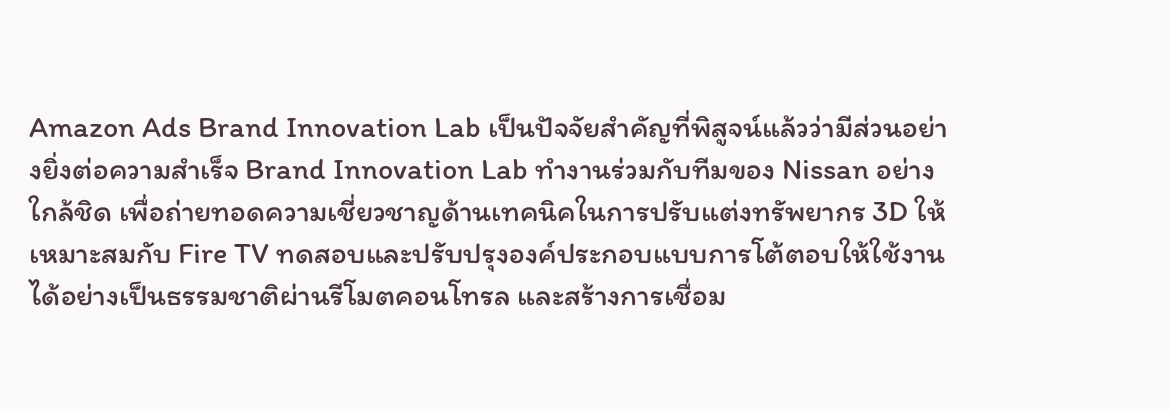Amazon Ads Brand Innovation Lab เป็นปัจจัยสำคัญที่พิสูจน์แล้วว่ามีส่วนอย่างยิ่งต่อความสำเร็จ Brand Innovation Lab ทำงานร่วมกับทีมของ Nissan อย่างใกล้ชิด เพื่อถ่ายทอดความเชี่ยวชาญด้านเทคนิคในการปรับแต่งทรัพยากร 3D ให้เหมาะสมกับ Fire TV ทดสอบและปรับปรุงองค์ประกอบแบบการโต้ตอบให้ใช้งานได้อย่างเป็นธรรมชาติผ่านรีโมตคอนโทรล และสร้างการเชื่อม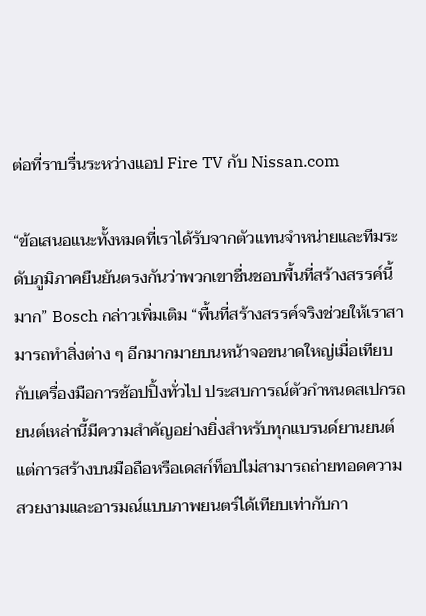ต่อที่ราบรื่นระหว่างแอป Fire TV กับ Nissan.com

“ข้อเสนอแนะทั้งหมดที่เราได้รับจากตัวแทนจำหน่ายและทีมระดับภูมิภาคยืนยันตรงกันว่าพวกเขาชื่นชอบพื้นที่สร้างสรรค์นี้มาก” Bosch กล่าวเพิ่มเติม “พื้นที่สร้างสรรค์จริงช่วยให้เราสามารถทำสิ่งต่าง ๆ อีกมากมายบนหน้าจอขนาดใหญ่เมื่อเทียบกับเครื่องมือการช้อปปิ้งทั่วไป ประสบการณ์ตัวกำหนดสเปกรถยนต์เหล่านี้มีความสำคัญอย่างยิ่งสำหรับทุกแบรนด์ยานยนต์ แต่การสร้างบนมือถือหรือเดสก์ท็อปไม่สามารถถ่ายทอดความสวยงามและอารมณ์แบบภาพยนตร์ได้เทียบเท่ากับกา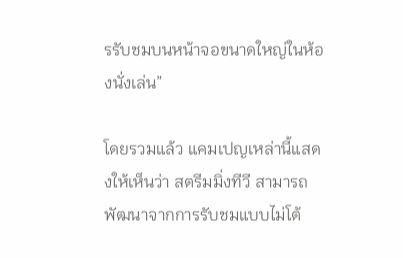รรับชมบนหน้าจอขนาดใหญ่ในห้องนั่งเล่น”

โดยรวมแล้ว แคมเปญเหล่านี้แสดงให้เห็นว่า สตรีมมิ่งทีวี สามารถพัฒนาจากการรับชมแบบไม่โต้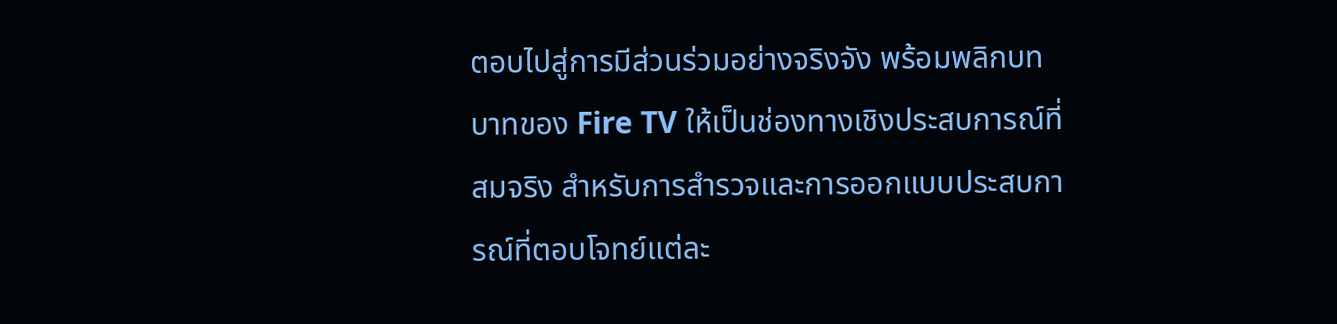ตอบไปสู่การมีส่วนร่วมอย่างจริงจัง พร้อมพลิกบทบาทของ Fire TV ให้เป็นช่องทางเชิงประสบการณ์ที่สมจริง สำหรับการสำรวจและการออกแบบประสบการณ์ที่ตอบโจทย์แต่ละ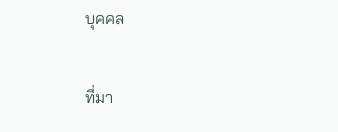บุคคล

ที่มา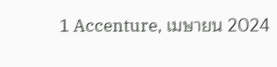1 Accenture, เมษายน 2024